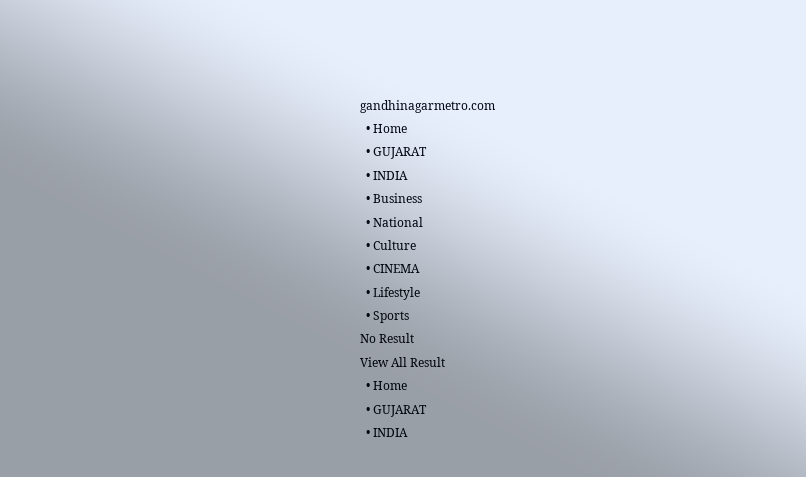gandhinagarmetro.com
  • Home
  • GUJARAT
  • INDIA
  • Business
  • National
  • Culture
  • CINEMA
  • Lifestyle
  • Sports
No Result
View All Result
  • Home
  • GUJARAT
  • INDIA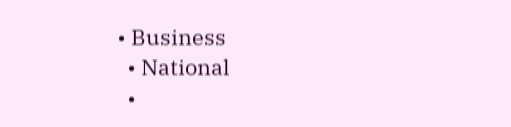• Business
  • National
  •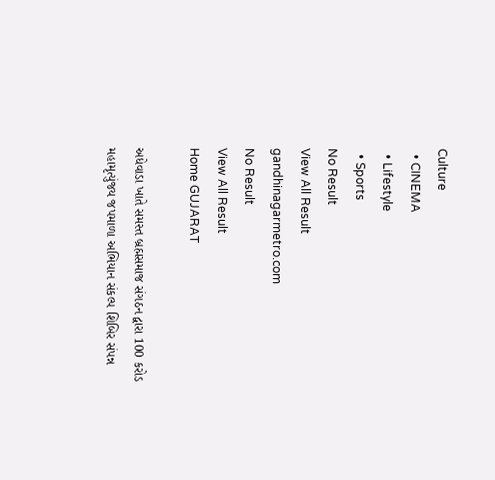Culture
  • CINEMA
  • Lifestyle
  • Sports
No Result
View All Result
gandhinagarmetro.com
No Result
View All Result
Home GUJARAT

અધેવાડા ખાતે સમસ્ત બ્રહ્મસમાજ સંગઠન દ્વારા 100 કરોડ મહામૃત્યુંજય જપમાળા અભિયાન સંકલ્પ શિબિર સંપન્ન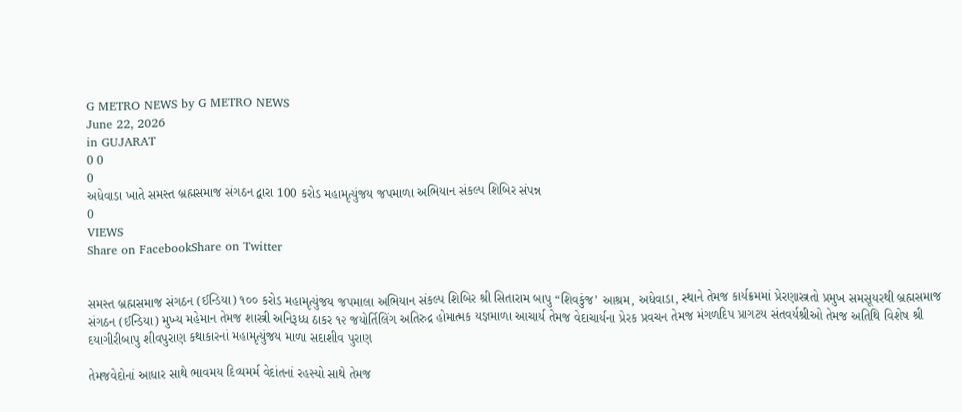G METRO NEWS by G METRO NEWS
June 22, 2026
in GUJARAT
0 0
0
અધેવાડા ખાતે સમસ્ત બ્રહ્મસમાજ સંગઠન દ્વારા 100 કરોડ મહામૃત્યુંજય જપમાળા અભિયાન સંકલ્પ શિબિર સંપન્ન
0
VIEWS
Share on FacebookShare on Twitter


સમસ્ત બ્રહ્મસમાજ સંગઠન (ઈન્ડિયા) ૧૦૦ કરોડ મહામૃત્યુંજય જપમાલા અભિયાન સંકલ્પ શિબિર શ્રી સિતારામ બાપુ “શિવકુંજ’ આશ્રમ, અધેવાડા, સ્થાને તેમજ કાર્યક્રમમાં પ્રેરણાસ્ત્રતો પ્રમુખ સમસૂયરથી બ્રહ્મસમાજ સંગઠન (ઈન્ડિયા) મુખ્ય મહેમાન તેમજ શાસ્ત્રી અનિરૂધ્ધ ઠાકર ૧૨ જયોર્તિલિંગ અતિરુદ્ર હોમાત્મક યજ્ઞમાળા આચાર્ય તેમજ વેદાચાર્યના પ્રેરક પ્રવચન તેમજ મંગળદિપ પ્રાગટય સંતવર્યશ્રીઓ તેમજ અતિથિ વિશેષ શ્રી દયાગીરીબાપુ શીવપુરાણ કથાકારનાં મહામૃત્યુંજય માળા સદાશીવ પુરાણ

તેમજવેદોનાં આધાર સાથે ભાવમય દિવ્યમર્મ વેદાંતનાં રહસ્યો સાથે તેમજ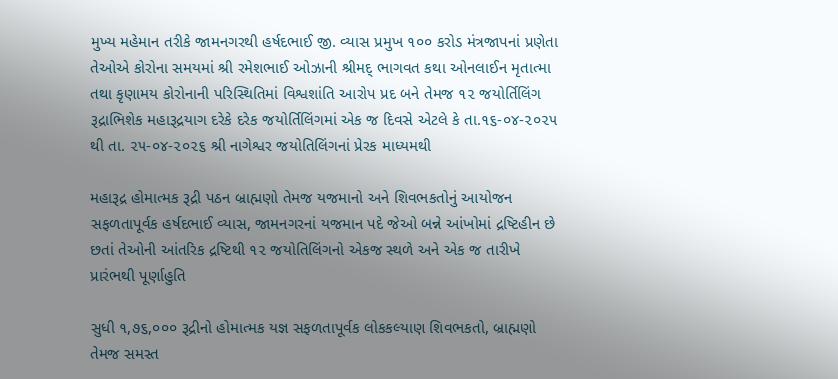મુખ્ય મહેમાન તરીકે જામનગરથી હર્ષદભાઈ જી. વ્યાસ પ્રમુખ ૧૦૦ કરોડ મંત્રજાપનાં પ્રણેતા તેઓએ કોરોના સમયમાં શ્રી રમેશભાઈ ઓઝાની શ્રીમદ્ ભાગવત કથા ઓનલાઈન મૃતાત્મા તથા કૃણામય કોરોનાની પરિસ્થિતિમાં વિશ્વશાંતિ આરોપ પ્રદ બને તેમજ ૧૨ જયોર્તિલિંગ રૂદ્રાભિશેક મહારૂદ્રયાગ દરેકે દરેક જયોર્તિલિંગમાં એક જ દિવસે એટલે કે તા.૧૬-૦૪-૨૦૨૫ થી તા. ૨૫-૦૪-૨૦૨૬ શ્રી નાગેશ્વર જયોતિલિંગનાં પ્રેરક માધ્યમથી

મહારૂદ્ર હોમાત્મક રૂદ્રી પઠન બ્રાહ્મણો તેમજ યજમાનો અને શિવભકતોનું આયોજન સફળતાપૂર્વક હર્ષદભાઈ વ્યાસ, જામનગરનાં યજમાન પદે જેઓ બન્ને આંખોમાં દ્રષ્ટિહીન છે છતાં તેઓની આંતરિક દ્રષ્ટિથી ૧૨ જયોતિલિંગનો એકજ સ્થળે અને એક જ તારીખે પ્રારંભથી પૂર્ણાહુતિ

સુધી ૧,૭૬,૦૦૦ રૂદ્રીનો હોમાત્મક યજ્ઞ સફળતાપૂર્વક લોકકલ્યાણ શિવભકતો, બ્રાહ્મણો તેમજ સમસ્ત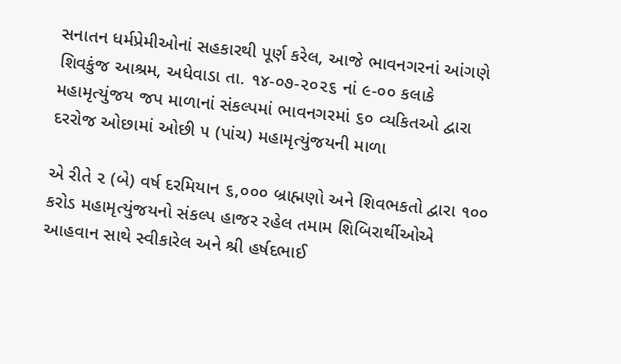સનાતન ધર્મપ્રેમીઓનાં સહકારથી પૂર્ણ કરેલ, આજે ભાવનગરનાં આંગણે શિવકુંજ આશ્રમ, અધેવાડા તા. ૧૪-૦૭-૨૦૨૬ નાં ૯-૦૦ કલાકે મહામૃત્યુંજય જપ માળાનાં સંકલ્પમાં ભાવનગરમાં ૬૦ વ્યકિતઓ દ્વારા દરરોજ ઓછામાં ઓછી ૫ (પાંચ) મહામૃત્યુંજયની માળા

એ રીતે ૨ (બે) વર્ષ દરમિયાન ૬,૦૦૦ બ્રાહ્મણો અને શિવભકતો દ્વારા ૧૦૦ કરોડ મહામૃત્યુંજયનો સંકલ્પ હાજર રહેલ તમામ શિબિરાર્થીઓએ આહવાન સાથે સ્વીકારેલ અને શ્રી હર્ષદભાઈ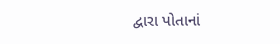દ્વારા પોતાનાં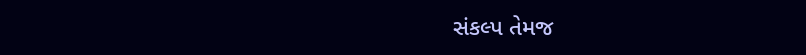સંકલ્પ તેમજ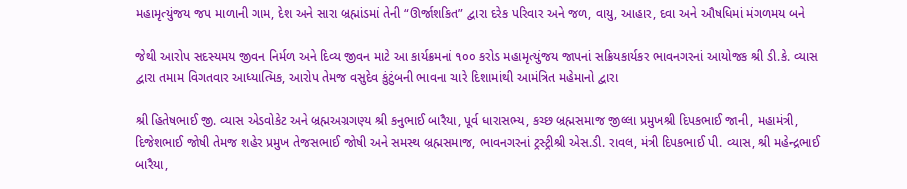મહામૃત્યુંજય જપ માળાની ગામ, દેશ અને સારા બ્રહ્માંડમાં તેની “ઊર્જાશકિત” દ્વારા દરેક પરિવાર અને જળ, વાયુ, આહાર, દવા અને ઔષધિમાં મંગળમય બને

જેથી આરોપ સદસ્યમય જીવન નિર્મળ અને દિવ્ય જીવન માટે આ કાર્યક્રમનાં ૧૦૦ કરોડ મહામૃત્યુંજય જાપનાં સક્રિયકાર્યકર ભાવનગરનાં આયોજક શ્રી ડી.કે. વ્યાસ દ્વારા તમામ વિગતવાર આધ્યાત્મિક, આરોપ તેમજ વસુદેવ કુંટુંબની ભાવના ચારે દિશામાંથી આમંત્રિત મહેમાનો દ્વારા

શ્રી હિતેષભાઈ જી. વ્યાસ એડવોકેટ અને બ્રહ્મઅગ્રગણ્ય શ્રી કનુભાઈ બારૈયા, પૂર્વ ધારાસભ્ય, કચ્છ બ્રહ્મસમાજ જીલ્લા પ્રમુખશ્રી દિપકભાઈ જાની, મહામંત્રી, દિજેશભાઈ જોષી તેમજ શહેર પ્રમુખ તેજસભાઈ જોષી અને સમસ્થ બ્રહ્મસમાજ, ભાવનગરનાં ટ્રસ્ટ્રીશ્રી એસ.ડી. રાવલ, મંત્રી દિપકભાઈ પી. વ્યાસ, શ્રી મહેન્દ્રભાઈ બારૈયા,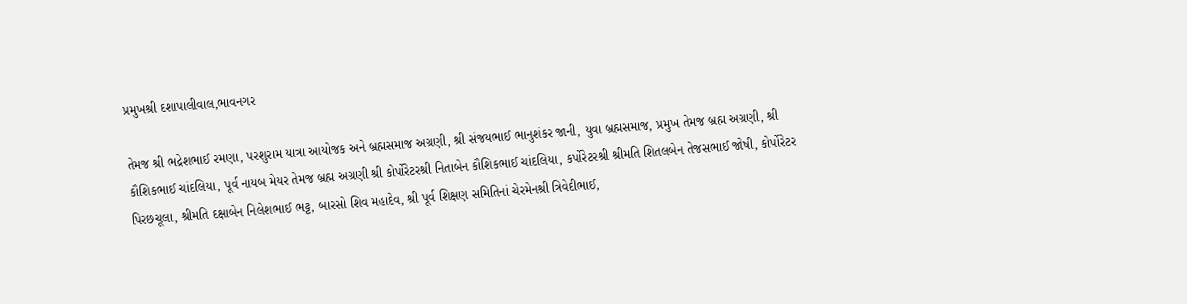પ્રમુખશ્રી દશાપાલીવાલ,ભાવનગર

તેમજ શ્રી ભદ્રેશભાઈ રમણા, પરશુરામ યાત્રા આયોજક અને બ્રહ્મસમાજ અગ્રણી, શ્રી સંજયભાઈ ભાનુશંકર જાની, યુવા બ્રહ્મસમાજ, પ્રમુખ તેમજ બ્રહ્મ અગ્રણી, શ્રી કૌશિકભાઈ ચાંદલિયા, પૂર્વ નાયબ મેયર તેમજ બ્રહ્મ અગ્રણી શ્રી કોર્પોરેટરશ્રી નિતાબેન કૌશિકભાઈ ચાંદલિયા, કર્પોરેટરશ્રી શ્રીમતિ શિતલબેન તેજસભાઈ જોષી, કોર્પોરેટર પિરછચૂલા, શ્રીમતિ દક્ષાબેન નિલેશભાઈ ભટ્ટ, બારસો શિવ મહાદેવ, શ્રી પૂર્વ શિક્ષણ સમિતિનાં ચેરમેનશ્રી ત્રિવેદીભાઈ,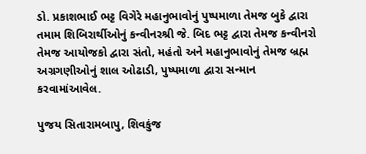ડો. પ્રકાશભાઈ ભટ્ટ વિગેરે મહાનુભાવોનું પુષ્પમાળા તેમજ બુકે દ્વારા તમામ શિબિરાર્થીઓનું કન્વીનરશ્રી જે. બિદ ભટ્ટ દ્વારા તેમજ કન્વીનરો તેમજ આયોજકો દ્વારા સંતો, મહંતો અને મહાનુભાવોનું તેમજ બ્રહ્મ અગ્રગણીઓનું શાલ ઓઢાડી, પુષ્પમાળા દ્વારા સન્માન કરવામાંઆવેલ.

પુજય સિતારામબાપુ, શિવકુંજ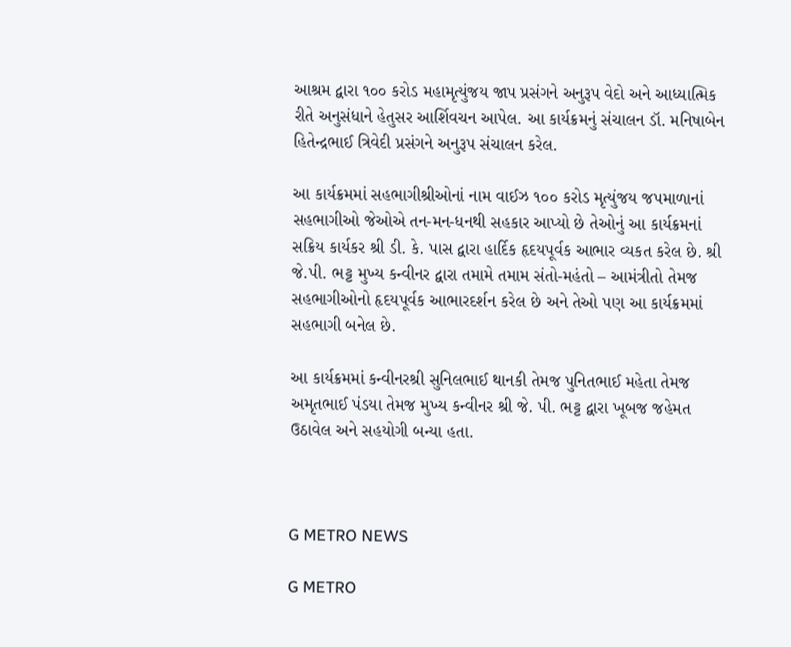આશ્રમ દ્વારા ૧૦૦ કરોડ મહામૃત્યુંજય જાપ પ્રસંગને અનુરૂપ વેદો અને આધ્યાત્મિક રીતે અનુસંધાને હેતુસર આર્શિવચન આપેલ. આ કાર્યક્રમનું સંચાલન ડૉ. મનિષાબેન હિતેન્દ્રભાઈ ત્રિવેદી પ્રસંગને અનુરૂપ સંચાલન કરેલ.

આ કાર્યક્રમમાં સહભાગીશ્રીઓનાં નામ વાઈઝ ૧૦૦ કરોડ મૃત્યુંજય જપમાળાનાં સહભાગીઓ જેઓએ તન-મન-ધનથી સહકાર આપ્યો છે તેઓનું આ કાર્યક્રમનાં સક્રિય કાર્યકર શ્રી ડી. કે. પાસ દ્વારા હાર્દિક હૃદયપૂર્વક આભાર વ્યકત કરેલ છે. શ્રી જે.પી. ભટ્ટ મુખ્ય કન્વીનર દ્વારા તમામે તમામ સંતો-મહંતો – આમંત્રીતો તેમજ સહભાગીઓનો હૃદયપૂર્વક આભારદર્શન કરેલ છે અને તેઓ પણ આ કાર્યક્રમમાં સહભાગી બનેલ છે.

આ કાર્યક્રમમાં કન્વીનરશ્રી સુનિલભાઈ થાનકી તેમજ પુનિતભાઈ મહેતા તેમજ અમૃતભાઈ પંડયા તેમજ મુખ્ય કન્વીનર શ્રી જે. પી. ભટ્ટ દ્વારા ખૂબજ જહેમત ઉઠાવેલ અને સહયોગી બન્યા હતા.



G METRO NEWS

G METRO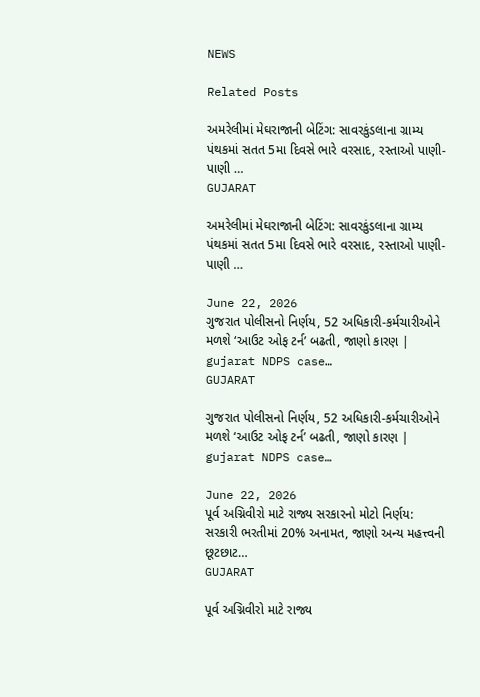NEWS

Related Posts

અમરેલીમાં મેઘરાજાની બેટિંગ: સાવરકુંડલાના ગ્રામ્ય પંથકમાં સતત 5મા દિવસે ભારે વરસાદ, રસ્તાઓ પાણી-પાણી …
GUJARAT

અમરેલીમાં મેઘરાજાની બેટિંગ: સાવરકુંડલાના ગ્રામ્ય પંથકમાં સતત 5મા દિવસે ભારે વરસાદ, રસ્તાઓ પાણી-પાણી …

June 22, 2026
ગુજરાત પોલીસનો નિર્ણય, 52 અધિકારી-કર્મચારીઓને મળશે ‘આઉટ ઓફ ટર્ન’ બઢતી, જાણો કારણ | gujarat NDPS case…
GUJARAT

ગુજરાત પોલીસનો નિર્ણય, 52 અધિકારી-કર્મચારીઓને મળશે ‘આઉટ ઓફ ટર્ન’ બઢતી, જાણો કારણ | gujarat NDPS case…

June 22, 2026
પૂર્વ અગ્નિવીરો માટે રાજ્ય સરકારનો મોટો નિર્ણય: સરકારી ભરતીમાં 20% અનામત, જાણો અન્ય મહત્ત્વની છૂટછાટ…
GUJARAT

પૂર્વ અગ્નિવીરો માટે રાજ્ય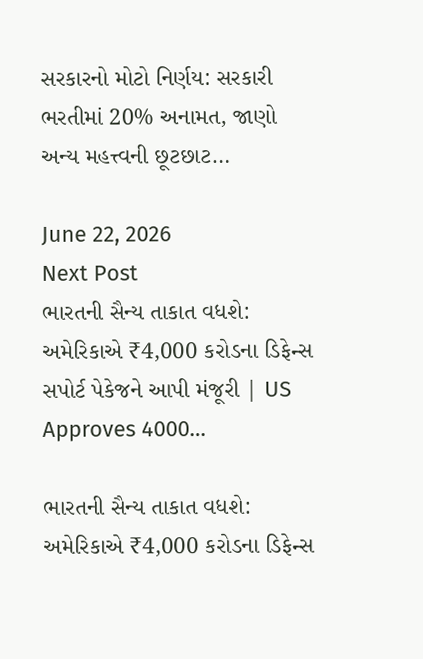સરકારનો મોટો નિર્ણય: સરકારી ભરતીમાં 20% અનામત, જાણો અન્ય મહત્ત્વની છૂટછાટ…

June 22, 2026
Next Post
ભારતની સૈન્ય તાકાત વધશે: અમેરિકાએ ₹4,000 કરોડના ડિફેન્સ સપોર્ટ પેકેજને આપી મંજૂરી | US Approves 4000…

ભારતની સૈન્ય તાકાત વધશે: અમેરિકાએ ₹4,000 કરોડના ડિફેન્સ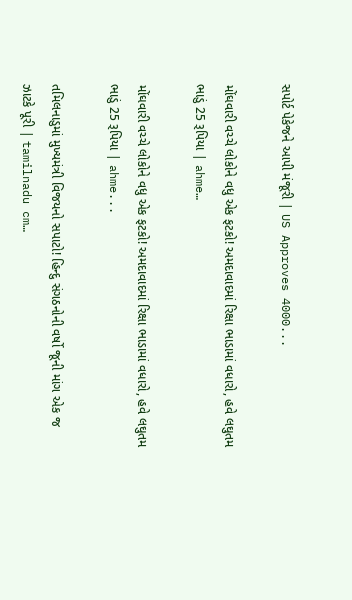સપોર્ટ પેકેજને આપી મંજૂરી | US Approves 4000...

મોંઘવારી વચ્ચે લોકોને વધુ એક ફટકો! અમદાવાદમાં રિક્ષા ભાડામાં વધારો, હવે લઘુતમ ભાડું 25 રૂપિયા | ahme…

મોંઘવારી વચ્ચે લોકોને વધુ એક ફટકો! અમદાવાદમાં રિક્ષા ભાડામાં વધારો, હવે લઘુતમ ભાડું 25 રૂપિયા | ahme...

તમિલનાડુમાં મુખ્યમંત્રી વિજયનો સપાટો! હિન્દુ સંગઠનોની વર્ષો જૂની માંગ એક જ ઝાટકે પૂરી | tamilnadu cm…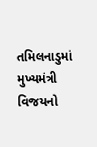તમિલનાડુમાં મુખ્યમંત્રી વિજયનો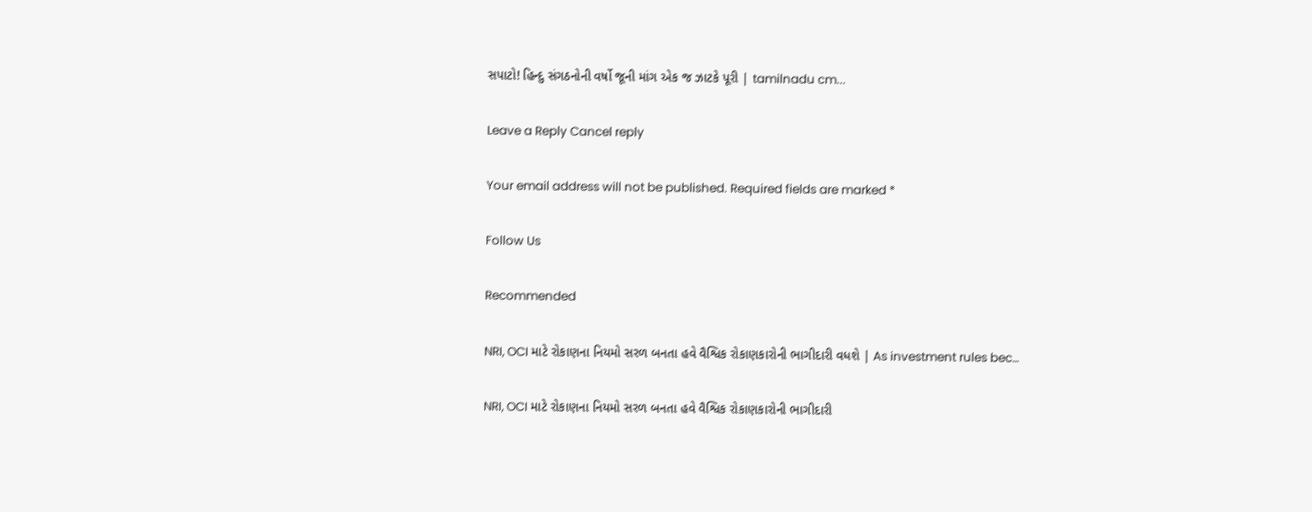સપાટો! હિન્દુ સંગઠનોની વર્ષો જૂની માંગ એક જ ઝાટકે પૂરી | tamilnadu cm...

Leave a Reply Cancel reply

Your email address will not be published. Required fields are marked *

Follow Us

Recommended

NRI, OCI માટે રોકાણના નિયમો સરળ બનતા હવે વૈશ્વિક રોકાણકારોની ભાગીદારી વધશે | As investment rules bec…

NRI, OCI માટે રોકાણના નિયમો સરળ બનતા હવે વૈશ્વિક રોકાણકારોની ભાગીદારી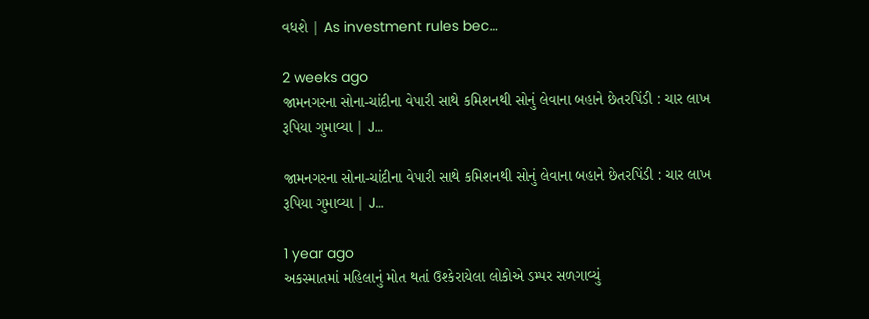વધશે | As investment rules bec…

2 weeks ago
જામનગરના સોના-ચાંદીના વેપારી સાથે કમિશનથી સોનું લેવાના બહાને છેતરપિંડી : ચાર લાખ રૂપિયા ગુમાવ્યા | J…

જામનગરના સોના-ચાંદીના વેપારી સાથે કમિશનથી સોનું લેવાના બહાને છેતરપિંડી : ચાર લાખ રૂપિયા ગુમાવ્યા | J…

1 year ago
અકસ્માતમાં મહિલાનું મોત થતાં ઉશ્કેરાયેલા લોકોએ ડમ્પર સળગાવ્યું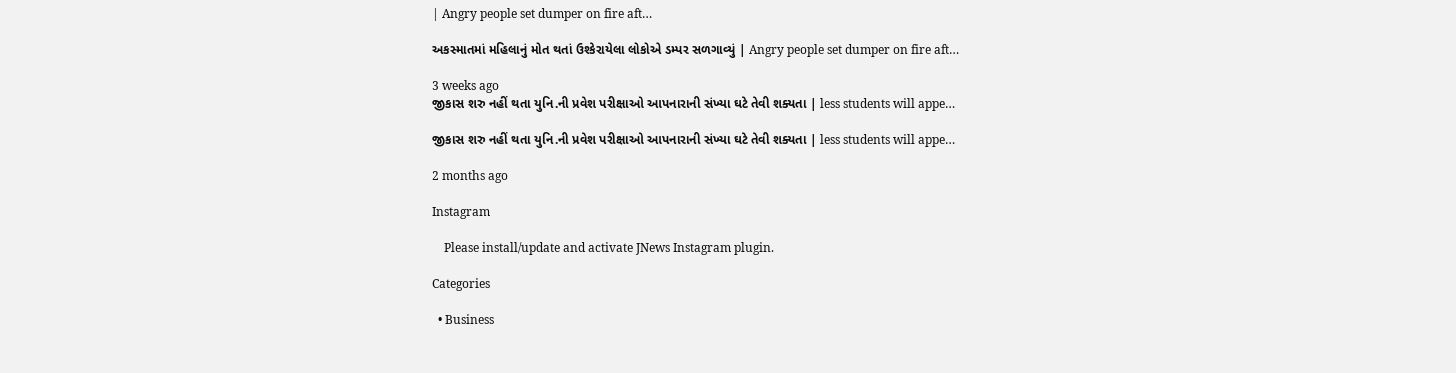| Angry people set dumper on fire aft…

અકસ્માતમાં મહિલાનું મોત થતાં ઉશ્કેરાયેલા લોકોએ ડમ્પર સળગાવ્યું | Angry people set dumper on fire aft…

3 weeks ago
જીકાસ શરુ નહીં થતા યુનિ.ની પ્રવેશ પરીક્ષાઓ આપનારાની સંખ્યા ઘટે તેવી શક્યતા | less students will appe…

જીકાસ શરુ નહીં થતા યુનિ.ની પ્રવેશ પરીક્ષાઓ આપનારાની સંખ્યા ઘટે તેવી શક્યતા | less students will appe…

2 months ago

Instagram

    Please install/update and activate JNews Instagram plugin.

Categories

  • Business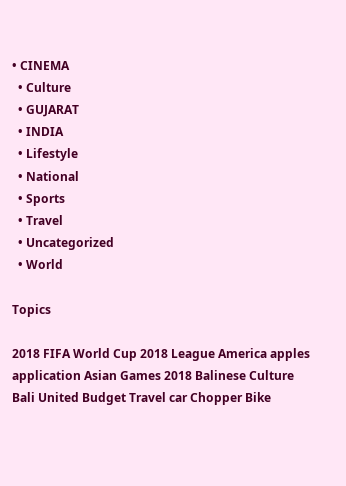• CINEMA
  • Culture
  • GUJARAT
  • INDIA
  • Lifestyle
  • National
  • Sports
  • Travel
  • Uncategorized
  • World

Topics

2018 FIFA World Cup 2018 League America apples application Asian Games 2018 Balinese Culture Bali United Budget Travel car Chopper Bike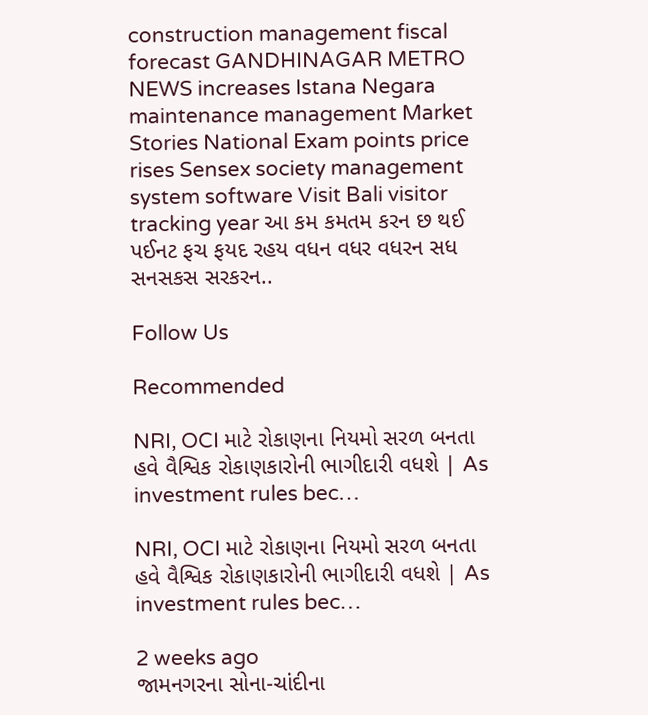construction management fiscal forecast GANDHINAGAR METRO NEWS increases Istana Negara maintenance management Market Stories National Exam points price rises Sensex society management system software Visit Bali visitor tracking year આ કમ કમતમ કરન છ થઈ પઈનટ ફચ ફયદ રહય વધન વધર વધરન સધ સનસકસ સરકરન..

Follow Us

Recommended

NRI, OCI માટે રોકાણના નિયમો સરળ બનતા હવે વૈશ્વિક રોકાણકારોની ભાગીદારી વધશે | As investment rules bec…

NRI, OCI માટે રોકાણના નિયમો સરળ બનતા હવે વૈશ્વિક રોકાણકારોની ભાગીદારી વધશે | As investment rules bec…

2 weeks ago
જામનગરના સોના-ચાંદીના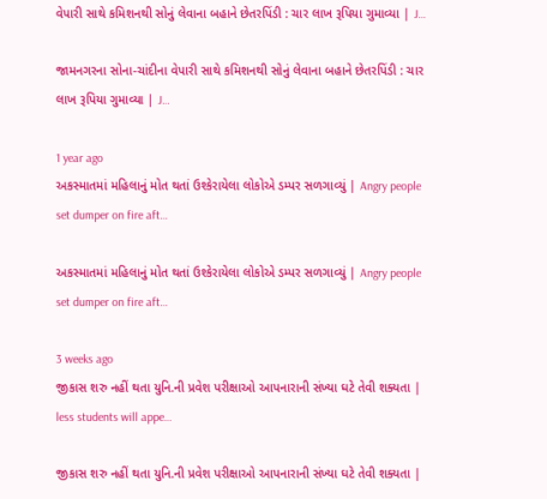વેપારી સાથે કમિશનથી સોનું લેવાના બહાને છેતરપિંડી : ચાર લાખ રૂપિયા ગુમાવ્યા | J…

જામનગરના સોના-ચાંદીના વેપારી સાથે કમિશનથી સોનું લેવાના બહાને છેતરપિંડી : ચાર લાખ રૂપિયા ગુમાવ્યા | J…

1 year ago
અકસ્માતમાં મહિલાનું મોત થતાં ઉશ્કેરાયેલા લોકોએ ડમ્પર સળગાવ્યું | Angry people set dumper on fire aft…

અકસ્માતમાં મહિલાનું મોત થતાં ઉશ્કેરાયેલા લોકોએ ડમ્પર સળગાવ્યું | Angry people set dumper on fire aft…

3 weeks ago
જીકાસ શરુ નહીં થતા યુનિ.ની પ્રવેશ પરીક્ષાઓ આપનારાની સંખ્યા ઘટે તેવી શક્યતા | less students will appe…

જીકાસ શરુ નહીં થતા યુનિ.ની પ્રવેશ પરીક્ષાઓ આપનારાની સંખ્યા ઘટે તેવી શક્યતા |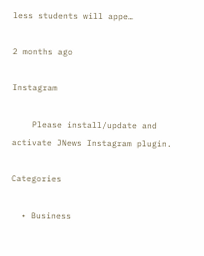less students will appe…

2 months ago

Instagram

    Please install/update and activate JNews Instagram plugin.

Categories

  • Business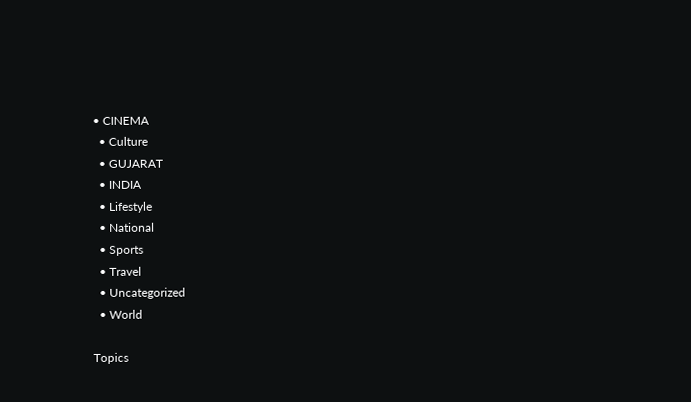• CINEMA
  • Culture
  • GUJARAT
  • INDIA
  • Lifestyle
  • National
  • Sports
  • Travel
  • Uncategorized
  • World

Topics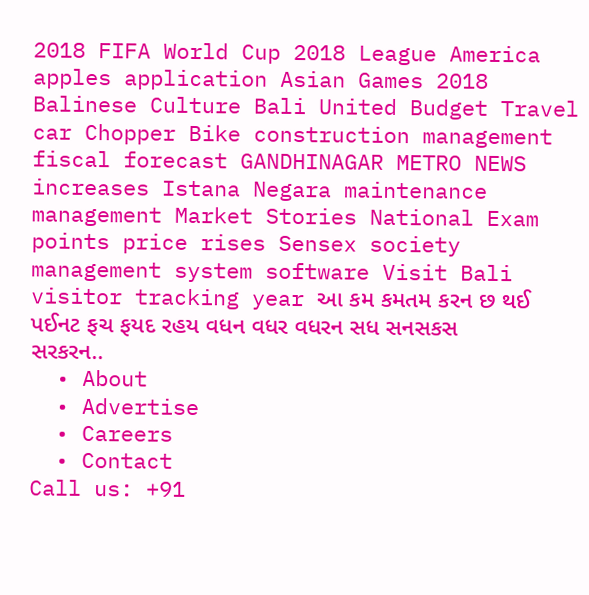2018 FIFA World Cup 2018 League America apples application Asian Games 2018 Balinese Culture Bali United Budget Travel car Chopper Bike construction management fiscal forecast GANDHINAGAR METRO NEWS increases Istana Negara maintenance management Market Stories National Exam points price rises Sensex society management system software Visit Bali visitor tracking year આ કમ કમતમ કરન છ થઈ પઈનટ ફચ ફયદ રહય વધન વધર વધરન સધ સનસકસ સરકરન..
  • About
  • Advertise
  • Careers
  • Contact
Call us: +91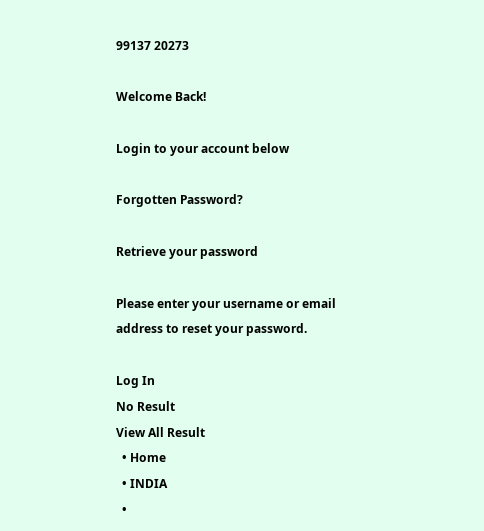99137 20273

Welcome Back!

Login to your account below

Forgotten Password?

Retrieve your password

Please enter your username or email address to reset your password.

Log In
No Result
View All Result
  • Home
  • INDIA
  •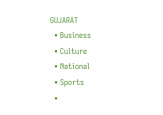GUJARAT
  • Business
  • Culture
  • National
  • Sports
  •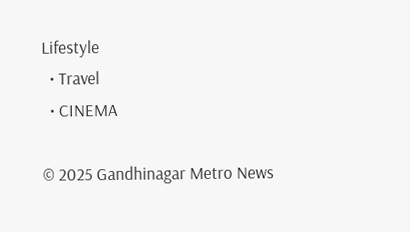Lifestyle
  • Travel
  • CINEMA

© 2025 Gandhinagar Metro News